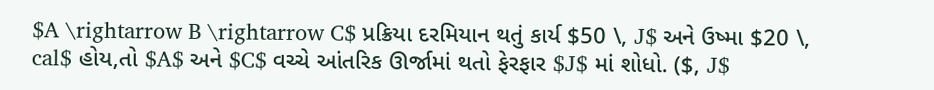$A \rightarrow B \rightarrow C$ પ્રક્રિયા દરમિયાન થતું કાર્ય $50 \, J$ અને ઉષ્મા $20 \, cal$ હોય,તો $A$ અને $C$ વચ્ચે આંતરિક ઊર્જામાં થતો ફેરફાર $J$ માં શોધો. ($, J$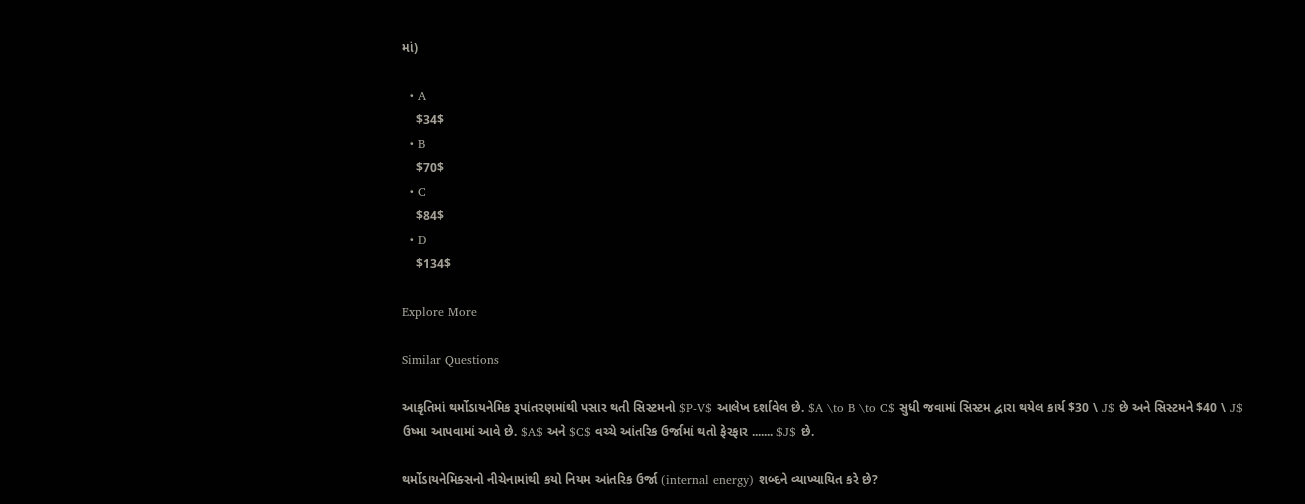માં)

  • A
    $34$
  • B
    $70$
  • C
    $84$
  • D
    $134$

Explore More

Similar Questions

આકૃતિમાં થર્મોડાયનેમિક રૂપાંતરણમાંથી પસાર થતી સિસ્ટમનો $P-V$ આલેખ દર્શાવેલ છે. $A \to B \to C$ સુધી જવામાં સિસ્ટમ દ્વારા થયેલ કાર્ય $30 \ J$ છે અને સિસ્ટમને $40 \ J$ ઉષ્મા આપવામાં આવે છે. $A$ અને $C$ વચ્ચે આંતરિક ઉર્જામાં થતો ફેરફાર ....... $J$ છે.

થર્મોડાયનેમિક્સનો નીચેનામાંથી કયો નિયમ આંતરિક ઉર્જા (internal energy) શબ્દને વ્યાખ્યાયિત કરે છે?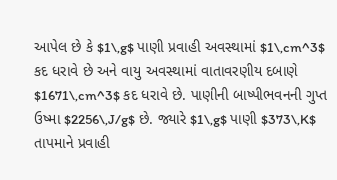આપેલ છે કે $1\,g$ પાણી પ્રવાહી અવસ્થામાં $1\,cm^3$ કદ ધરાવે છે અને વાયુ અવસ્થામાં વાતાવરણીય દબાણે $1671\,cm^3$ કદ ધરાવે છે. પાણીની બાષ્પીભવનની ગુપ્ત ઉષ્મા $2256\,J/g$ છે. જ્યારે $1\,g$ પાણી $373\,K$ તાપમાને પ્રવાહી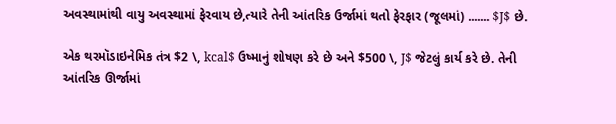અવસ્થામાંથી વાયુ અવસ્થામાં ફેરવાય છે,ત્યારે તેની આંતરિક ઉર્જામાં થતો ફેરફાર (જૂલમાં) ....... $J$ છે.

એક થરમૉડાઇનેમિક તંત્ર $2 \, kcal$ ઉષ્માનું શોષણ કરે છે અને $500 \, J$ જેટલું કાર્ય કરે છે. તેની આંતરિક ઊર્જામાં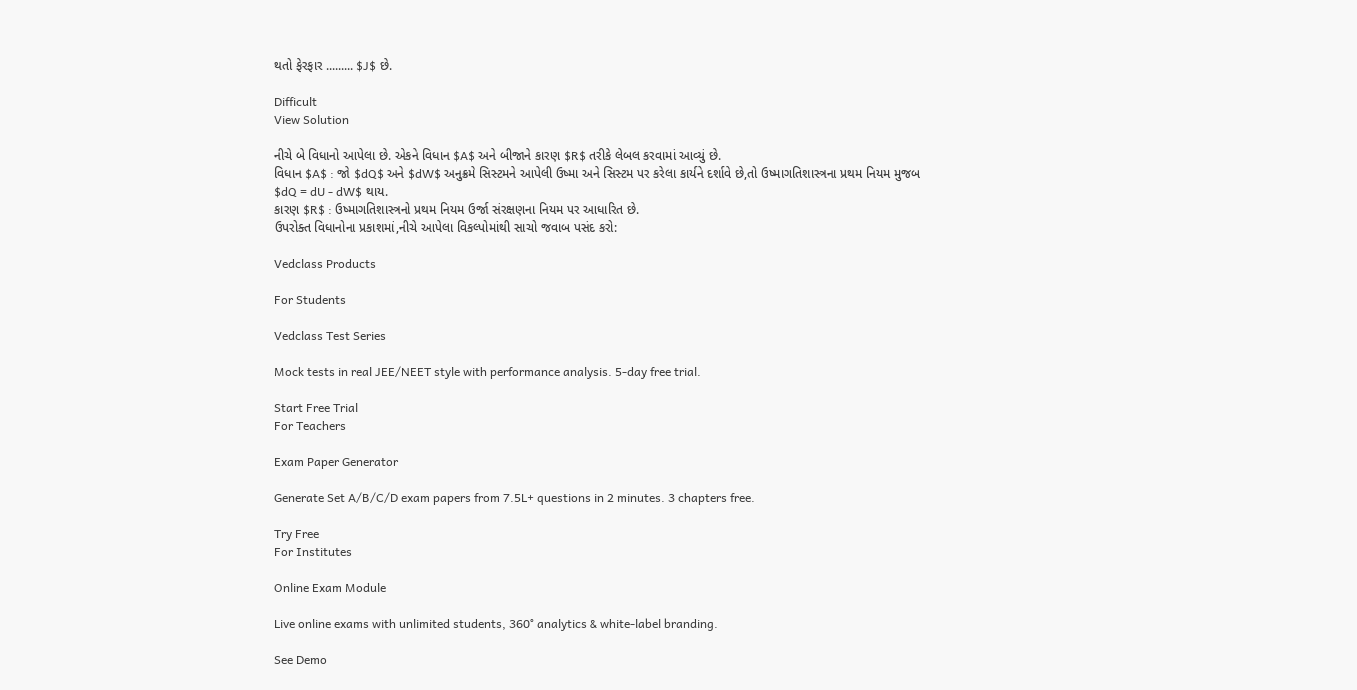થતો ફેરફાર ......... $J$ છે.

Difficult
View Solution

નીચે બે વિધાનો આપેલા છે. એકને વિધાન $A$ અને બીજાને કારણ $R$ તરીકે લેબલ કરવામાં આવ્યું છે.
વિધાન $A$ : જો $dQ$ અને $dW$ અનુક્રમે સિસ્ટમને આપેલી ઉષ્મા અને સિસ્ટમ પર કરેલા કાર્યને દર્શાવે છે,તો ઉષ્માગતિશાસ્ત્રના પ્રથમ નિયમ મુજબ $dQ = dU - dW$ થાય.
કારણ $R$ : ઉષ્માગતિશાસ્ત્રનો પ્રથમ નિયમ ઉર્જા સંરક્ષણના નિયમ પર આધારિત છે.
ઉપરોક્ત વિધાનોના પ્રકાશમાં,નીચે આપેલા વિકલ્પોમાંથી સાચો જવાબ પસંદ કરો:

Vedclass Products

For Students

Vedclass Test Series

Mock tests in real JEE/NEET style with performance analysis. 5-day free trial.

Start Free Trial
For Teachers

Exam Paper Generator

Generate Set A/B/C/D exam papers from 7.5L+ questions in 2 minutes. 3 chapters free.

Try Free
For Institutes

Online Exam Module

Live online exams with unlimited students, 360° analytics & white-label branding.

See Demo